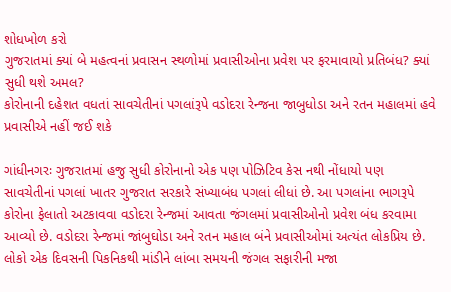શોધખોળ કરો
ગુજરાતમાં ક્યાં બે મહત્વનાં પ્રવાસન સ્થળોમાં પ્રવાસીઓના પ્રવેશ પર ફરમાવાયો પ્રતિબંધ? ક્યાં સુધી થશે અમલ?
કોરોનાની દહેશત વધતાં સાવચેતીનાં પગલાંરૂપે વડોદરા રેન્જના જાબુધોડા અને રતન મહાલમાં હવે પ્રવાસીએ નહીં જઈ શકે

ગાંધીનગરઃ ગુજરાતમાં હજુ સુધી કોરોનાનો એક પણ પોઝિટિવ કેસ નથી નોંધાયો પણ સાવચેતીનાં પગલાં ખાતર ગુજરાત સરકારે સંખ્યાબંધ પગલાં લીધાં છે. આ પગલાંના ભાગરૂપે કોરોના ફેલાતો અટકાવવા વડોદરા રેન્જમાં આવતા જંગલમાં પ્રવાસીઓનો પ્રવેશ બંધ કરવામા આવ્યો છે. વડોદરા રેન્જમાં જાંબુઘોડા અને રતન મહાલ બંને પ્રવાસીઓમાં અત્યંત લોકપ્રિય છે. લોકો એક દિવસની પિકનિકથી માંડીને લાંબા સમયની જંગલ સફારીની મજા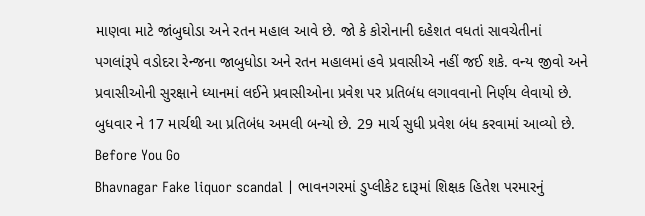માણવા માટે જાંબુઘોડા અને રતન મહાલ આવે છે. જો કે કોરોનાની દહેશત વધતાં સાવચેતીનાં પગલાંરૂપે વડોદરા રેન્જના જાબુધોડા અને રતન મહાલમાં હવે પ્રવાસીએ નહીં જઈ શકે. વન્ય જીવો અને પ્રવાસીઓની સુરક્ષાને ધ્યાનમાં લઈને પ્રવાસીઓના પ્રવેશ પર પ્રતિબંધ લગાવવાનો નિર્ણય લેવાયો છે. બુધવાર ને 17 માર્ચથી આ પ્રતિબંધ અમલી બન્યો છે. 29 માર્ચ સુધી પ્રવેશ બંધ કરવામાં આવ્યો છે.
Before You Go
Bhavnagar Fake liquor scandal | ભાવનગરમાં ડુપ્લીકેટ દારૂમાં શિક્ષક હિતેશ પરમારનું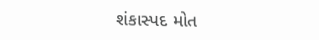શંકાસ્પદ મોત